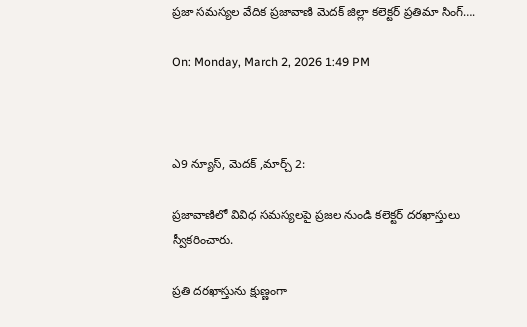ప్రజా సమస్యల వేదిక ప్రజావాణి మెదక్ జిల్లా కలెక్టర్ ప్రతిమా సింగ్….

On: Monday, March 2, 2026 1:49 PM



ఎ9 న్యూస్, మెదక్ ,మార్చ్ 2:

ప్రజావాణిలో వివిధ సమస్యలపై ప్రజల నుండి కలెక్టర్ దరఖాస్తులు స్వీకరించారు.

ప్రతి దరఖాస్తును క్షుణ్ణంగా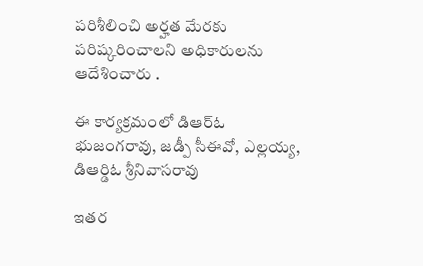పరిశీలించి అర్హత మేరకు పరిష్కరించాలని అధికారులను ఆదేశించారు .

ఈ కార్యక్రమంలో డిఆర్ఓ భుజంగరావు, జడ్పీ సీఈవో, ఎల్లయ్య, డిఆర్డిఓ శ్రీనివాసరావు

ఇతర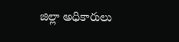జిల్లా అధికారులు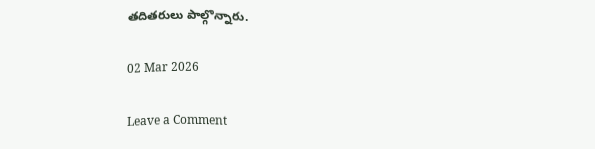తదితరులు పాల్గొన్నారు.

02 Mar 2026

Leave a Comment